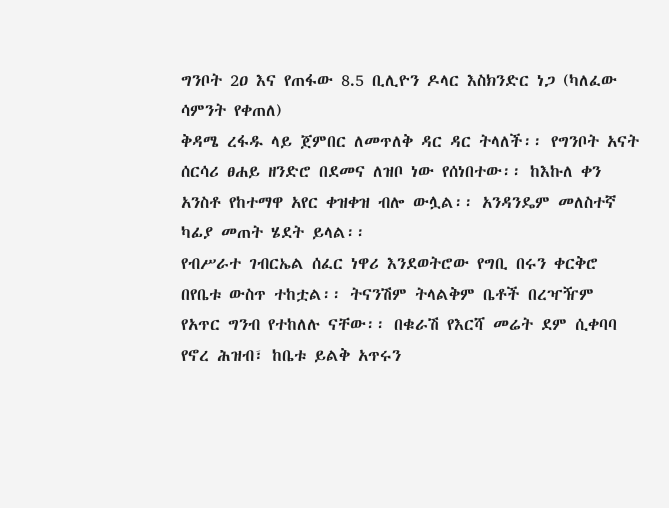ግንቦት 2ዐ እና የጠፋው 8.5 ቢሊዮን ዶላር እስክንድር ነጋ (ካለፈው ሳምንት የቀጠለ)
ቅዳሜ ረፋዱ ላይ ጀምበር ለመጥለቅ ዳር ዳር ትላለች፡፡ የግንቦት አናት ሰርሳሪ ፀሐይ ዘንድሮ በደመና ለዝቦ ነው የሰነበተው፡፡ ከእኩለ ቀን አንስቶ የከተማዋ አየር ቀዝቀዝ ብሎ ውሏል፡፡ አንዳንዴም መለስተኛ ካፊያ መጠት ሄደት ይላል፡፡
የብሥራተ ገብርኤል ሰፈር ነዋሪ እንደወትሮው የግቢ በሩን ቀርቅሮ በየቤቱ ውስጥ ተከቷል፡፡ ትናንሽም ትላልቅም ቤቶች በረዣዥም የአጥር ግንብ የተከለሉ ናቸው፡፡ በቁራሽ የእርሻ መሬት ደም ሲቀባባ የኖረ ሕዝብ፣ ከቤቱ ይልቅ አጥሩን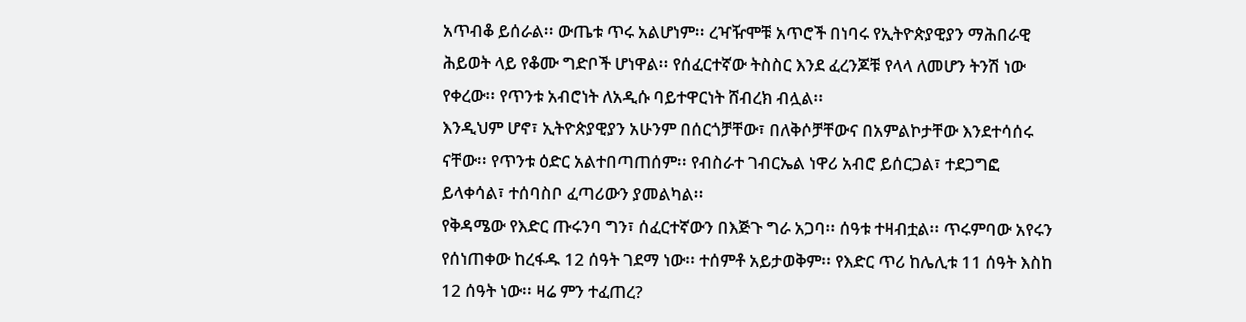አጥብቆ ይሰራል፡፡ ውጤቱ ጥሩ አልሆነም፡፡ ረዣዥሞቹ አጥሮች በነባሩ የኢትዮጵያዊያን ማሕበራዊ ሕይወት ላይ የቆሙ ግድቦች ሆነዋል፡፡ የሰፈርተኛው ትስስር እንደ ፈረንጆቹ የላላ ለመሆን ትንሽ ነው የቀረው፡፡ የጥንቱ አብሮነት ለአዲሱ ባይተዋርነት ሸብረክ ብሏል፡፡
እንዲህም ሆኖ፣ ኢትዮጵያዊያን አሁንም በሰርጎቻቸው፣ በለቅሶቻቸውና በአምልኮታቸው እንደተሳሰሩ ናቸው፡፡ የጥንቱ ዕድር አልተበጣጠሰም፡፡ የብስራተ ገብርኤል ነዋሪ አብሮ ይሰርጋል፣ ተደጋግፎ ይላቀሳል፣ ተሰባስቦ ፈጣሪውን ያመልካል፡፡
የቅዳሜው የእድር ጡሩንባ ግን፣ ሰፈርተኛውን በእጅጉ ግራ አጋባ፡፡ ሰዓቱ ተዛብቷል፡፡ ጥሩምባው አየሩን የሰነጠቀው ከረፋዱ 12 ሰዓት ገደማ ነው፡፡ ተሰምቶ አይታወቅም፡፡ የእድር ጥሪ ከሌሊቱ 11 ሰዓት እስከ 12 ሰዓት ነው፡፡ ዛሬ ምን ተፈጠረ?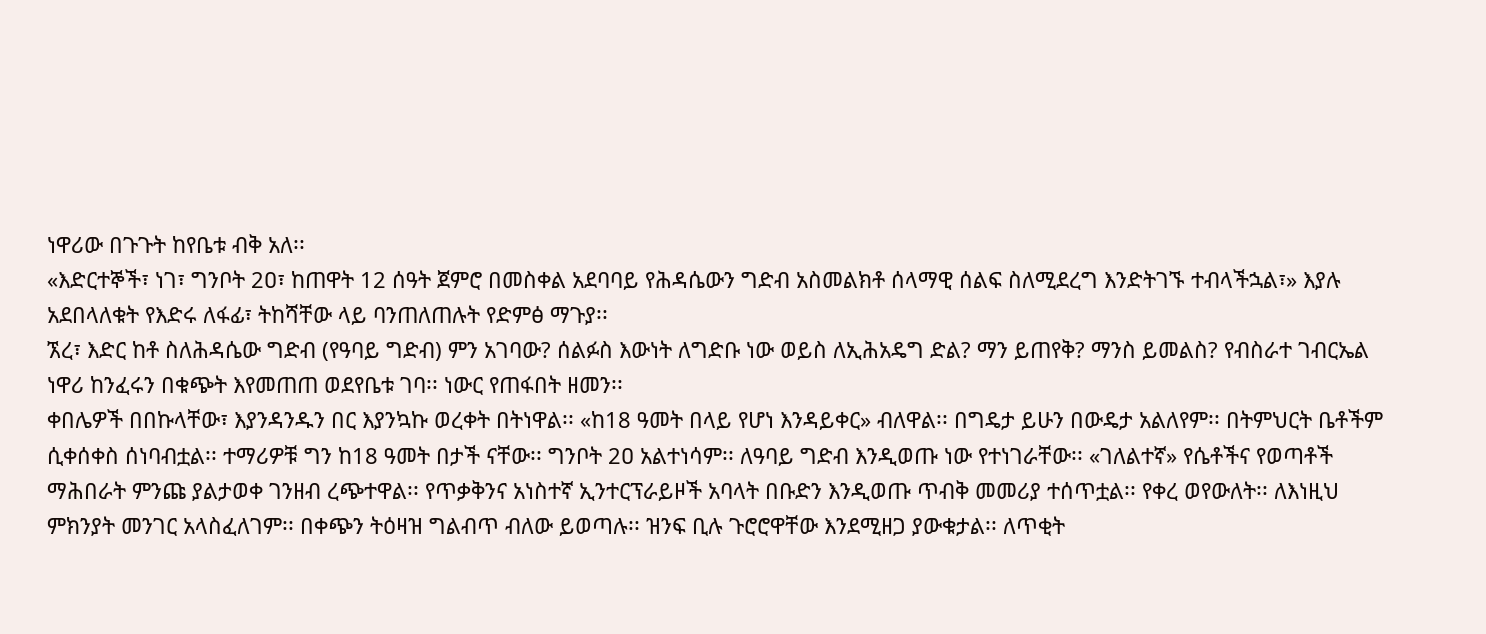ነዋሪው በጉጉት ከየቤቱ ብቅ አለ፡፡
«እድርተኞች፣ ነገ፣ ግንቦት 2ዐ፣ ከጠዋት 12 ሰዓት ጀምሮ በመስቀል አደባባይ የሕዳሴውን ግድብ አስመልክቶ ሰላማዊ ሰልፍ ስለሚደረግ እንድትገኙ ተብላችኋል፣» እያሉ አደበላለቁት የእድሩ ለፋፊ፣ ትከሻቸው ላይ ባንጠለጠሉት የድምፅ ማጉያ፡፡
ኧረ፣ እድር ከቶ ስለሕዳሴው ግድብ (የዓባይ ግድብ) ምን አገባው? ሰልፉስ እውነት ለግድቡ ነው ወይስ ለኢሕአዴግ ድል? ማን ይጠየቅ? ማንስ ይመልስ? የብስራተ ገብርኤል ነዋሪ ከንፈሩን በቁጭት እየመጠጠ ወደየቤቱ ገባ፡፡ ነውር የጠፋበት ዘመን፡፡
ቀበሌዎች በበኩላቸው፣ እያንዳንዱን በር እያንኳኩ ወረቀት በትነዋል፡፡ «ከ18 ዓመት በላይ የሆነ እንዳይቀር» ብለዋል፡፡ በግዴታ ይሁን በውዴታ አልለየም፡፡ በትምህርት ቤቶችም ሲቀሰቀስ ሰነባብቷል፡፡ ተማሪዎቹ ግን ከ18 ዓመት በታች ናቸው፡፡ ግንቦት 2ዐ አልተነሳም፡፡ ለዓባይ ግድብ እንዲወጡ ነው የተነገራቸው፡፡ «ገለልተኛ» የሴቶችና የወጣቶች ማሕበራት ምንጩ ያልታወቀ ገንዘብ ረጭተዋል፡፡ የጥቃቅንና አነስተኛ ኢንተርፕራይዞች አባላት በቡድን እንዲወጡ ጥብቅ መመሪያ ተሰጥቷል፡፡ የቀረ ወየውለት፡፡ ለእነዚህ ምክንያት መንገር አላስፈለገም፡፡ በቀጭን ትዕዛዝ ግልብጥ ብለው ይወጣሉ፡፡ ዝንፍ ቢሉ ጉሮሮዋቸው እንደሚዘጋ ያውቁታል፡፡ ለጥቂት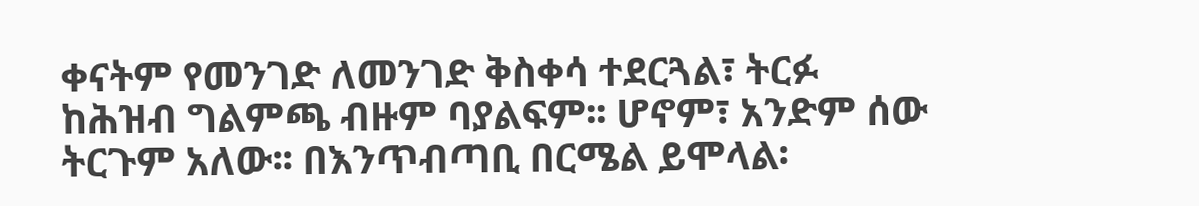ቀናትም የመንገድ ለመንገድ ቅስቀሳ ተደርጓል፣ ትርፉ ከሕዝብ ግልምጫ ብዙም ባያልፍም፡፡ ሆኖም፣ አንድም ሰው ትርጉም አለው፡፡ በእንጥብጣቢ በርሜል ይሞላል፡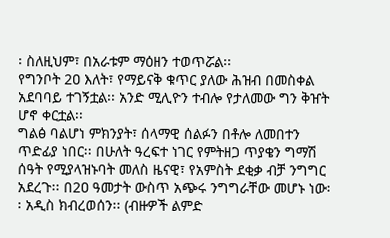፡ ስለዚህም፣ በአራቱም ማዕዘን ተወጥሯል፡፡
የግንቦት 2ዐ እለት፣ የማይናቅ ቁጥር ያለው ሕዝብ በመስቀል አደባባይ ተገኝቷል፡፡ አንድ ሚሊዮን ተብሎ የታለመው ግን ቅዠት ሆኖ ቀርቷል፡፡
ግልፅ ባልሆነ ምክንያት፣ ሰላማዊ ሰልፉን በቶሎ ለመበተን ጥድፊያ ነበር፡፡ በሁለት ዓረፍተ ነገር የምትዘጋ ጥያቄን ግማሽ ሰዓት የሚያላዝኑባት መለስ ዜናዊ፣ የአምስት ደቂቃ ብቻ ንግግር አደረጉ፡፡ በ2ዐ ዓመታት ውስጥ አጭሩ ንግግራቸው መሆኑ ነው፡፡ አዲስ ክብረወሰን፡፡ (ብዙዎች ልምድ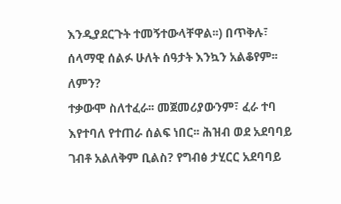እንዲያደርጉት ተመኝተውላቸዋል፡፡) በጥቅሉ፣ ሰላማዊ ሰልፉ ሁለት ሰዓታት እንኳን አልቆየም፡፡
ለምን?
ተቃውሞ ስለተፈራ፡፡ መጀመሪያውንም፣ ፈራ ተባ እየተባለ የተጠራ ሰልፍ ነበር፡፡ ሕዝብ ወደ አደባባይ ገብቶ አልለቅም ቢልስ? የግብፅ ታሂርር አደባባይ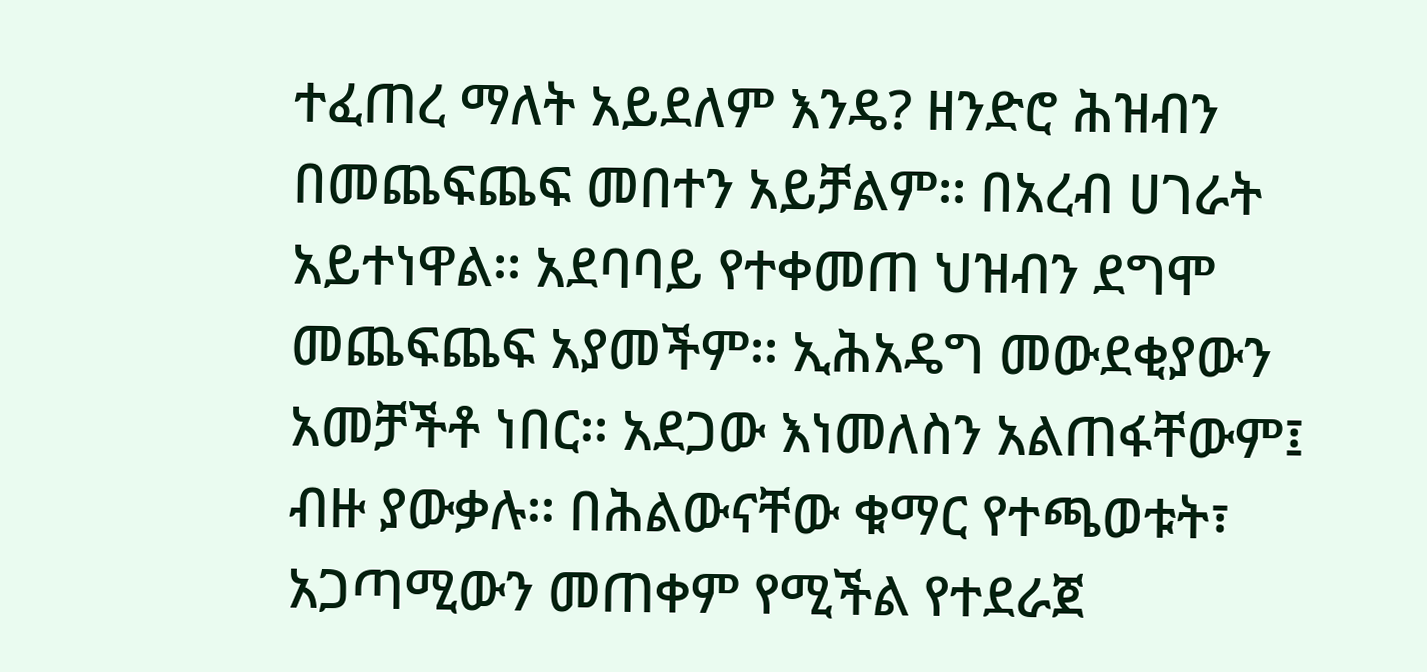ተፈጠረ ማለት አይደለም እንዴ? ዘንድሮ ሕዝብን በመጨፍጨፍ መበተን አይቻልም፡፡ በአረብ ሀገራት አይተነዋል፡፡ አደባባይ የተቀመጠ ህዝብን ደግሞ መጨፍጨፍ አያመችም፡፡ ኢሕአዴግ መውደቂያውን አመቻችቶ ነበር፡፡ አደጋው እነመለስን አልጠፋቸውም፤ ብዙ ያውቃሉ፡፡ በሕልውናቸው ቁማር የተጫወቱት፣ አጋጣሚውን መጠቀም የሚችል የተደራጀ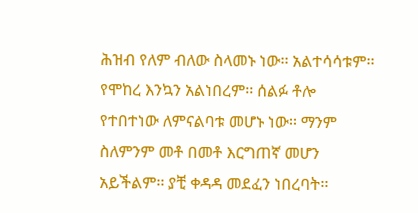ሕዝብ የለም ብለው ስላመኑ ነው፡፡ አልተሳሳቱም፡፡ የሞከረ እንኳን አልነበረም፡፡ ሰልፉ ቶሎ የተበተነው ለምናልባቱ መሆኑ ነው፡፡ ማንም ስለምንም መቶ በመቶ እርግጠኛ መሆን አይችልም፡፡ ያቺ ቀዳዳ መደፈን ነበረባት፡፡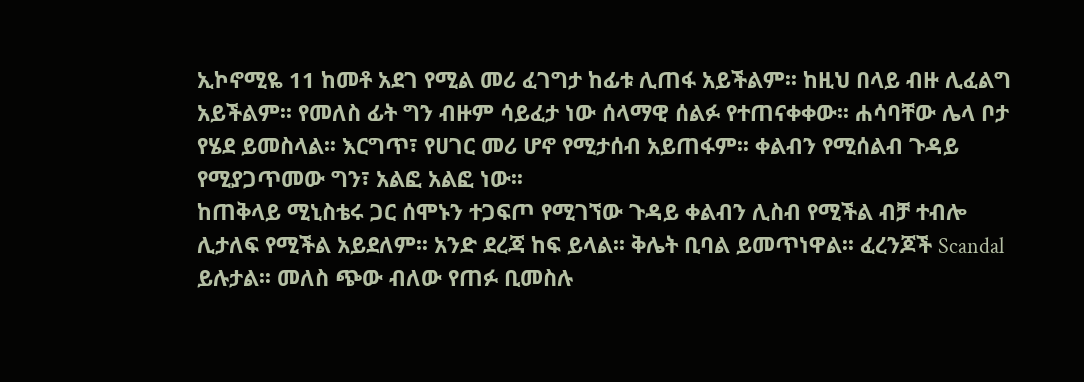ኢኮኖሚዬ 11 ከመቶ አደገ የሚል መሪ ፈገግታ ከፊቱ ሊጠፋ አይችልም፡፡ ከዚህ በላይ ብዙ ሊፈልግ አይችልም፡፡ የመለስ ፊት ግን ብዙም ሳይፈታ ነው ሰላማዊ ሰልፉ የተጠናቀቀው፡፡ ሐሳባቸው ሌላ ቦታ የሄደ ይመስላል፡፡ እርግጥ፣ የሀገር መሪ ሆኖ የሚታሰብ አይጠፋም፡፡ ቀልብን የሚሰልብ ጉዳይ የሚያጋጥመው ግን፣ አልፎ አልፎ ነው፡፡
ከጠቅላይ ሚኒስቴሩ ጋር ሰሞኑን ተጋፍጦ የሚገኘው ጉዳይ ቀልብን ሊስብ የሚችል ብቻ ተብሎ ሊታለፍ የሚችል አይደለም፡፡ አንድ ደረጃ ከፍ ይላል፡፡ ቅሌት ቢባል ይመጥነዋል፡፡ ፈረንጆች Scandal ይሉታል፡፡ መለስ ጭው ብለው የጠፉ ቢመስሉ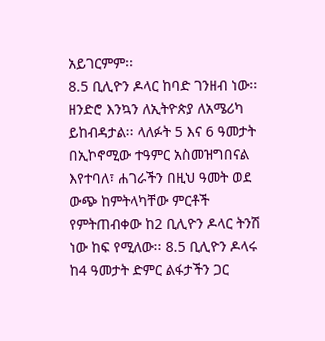አይገርምም፡፡
8.5 ቢሊዮን ዶላር ከባድ ገንዘብ ነው፡፡ ዘንድሮ እንኳን ለኢትዮጵያ ለአሜሪካ ይከብዳታል፡፡ ላለፉት 5 እና 6 ዓመታት በኢኮኖሚው ተዓምር አስመዝግበናል እየተባለ፣ ሐገራችን በዚህ ዓመት ወደ ውጭ ከምትላካቸው ምርቶች የምትጠብቀው ከ2 ቢሊዮን ዶላር ትንሽ ነው ከፍ የሚለው፡፡ 8.5 ቢሊዮን ዶላሩ ከ4 ዓመታት ድምር ልፋታችን ጋር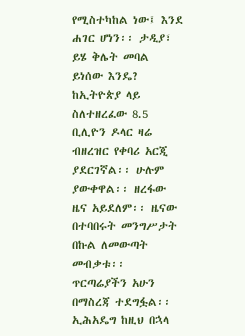የሚስተካከል ነው፤ እንደ ሐገር ሆነን፡፡ ታዲያ፣ ይሄ ቅሌት መባል ይነሰው እንዴ?
ከኢትዮጵያ ላይ ስለተዘረፈው 8.5 ቢሊዮን ዶላር ዛሬ ብዘረዝር የቀባሪ አርጂ ያደርገኛል፡፡ ሁሉም ያውቀዋል፡፡ ዘረፋው ዜና አይደለም፡፡ ዜናው በተባበሩት መንግሥታት በኩል ለመውጣት መብቃቱ፡፡ ጥርጣሬያችን አሁን በማስረጃ ተደግፏል፡፡ ኢሕአዴግ ከዚህ በኋላ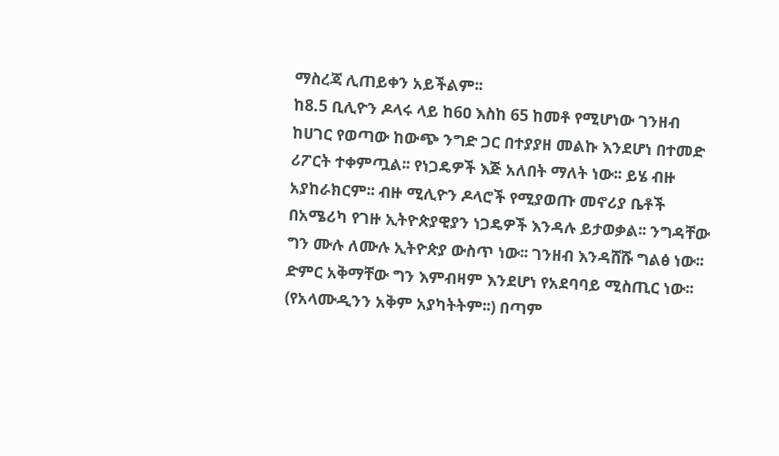ማስረጃ ሊጠይቀን አይችልም፡፡
ከ8.5 ቢሊዮን ዶላሩ ላይ ከ6ዐ እስከ 65 ከመቶ የሚሆነው ገንዘብ ከሀገር የወጣው ከውጭ ንግድ ጋር በተያያዘ መልኩ እንደሆነ በተመድ ሪፖርት ተቀምጧል፡፡ የነጋዴዎች እጅ አለበት ማለት ነው፡፡ ይሄ ብዙ አያከራክርም፡፡ ብዙ ሚሊዮን ዶላሮች የሚያወጡ መኖሪያ ቤቶች በአሜሪካ የገዙ ኢትዮጵያዊያን ነጋዴዎች እንዳሉ ይታወቃል፡፡ ንግዳቸው ግን ሙሉ ለሙሉ ኢትዮጵያ ውስጥ ነው፡፡ ገንዘብ እንዳሸሹ ግልፅ ነው፡፡ ድምር አቅማቸው ግን እምብዛም እንደሆነ የአደባባይ ሚስጢር ነው፡፡ (የአላሙዲንን አቅም አያካትትም፡፡) በጣም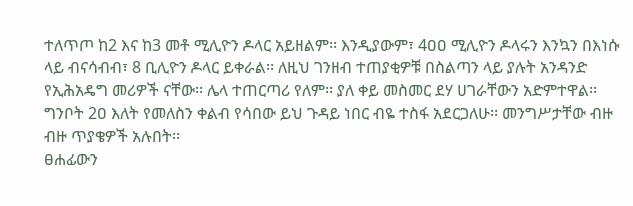ተለጥጦ ከ2 እና ከ3 መቶ ሚሊዮን ዶላር አይዘልም፡፡ እንዲያውም፣ 4ዐዐ ሚሊዮን ዶላሩን እንኳን በእነሱ ላይ ብናሳብብ፣ 8 ቢሊዮን ዶላር ይቀራል፡፡ ለዚህ ገንዘብ ተጠያቂዎቹ በስልጣን ላይ ያሉት አንዳንድ የኢሕአዴግ መሪዎች ናቸው፡፡ ሌላ ተጠርጣሪ የለም፡፡ ያለ ቀይ መስመር ደሃ ሀገራቸውን አድምተዋል፡፡
ግንቦት 2ዐ እለት የመለስን ቀልብ የሳበው ይህ ጉዳይ ነበር ብዬ ተስፋ አደርጋለሁ፡፡ መንግሥታቸው ብዙ ብዙ ጥያቄዎች አሉበት፡፡
ፀሐፊውን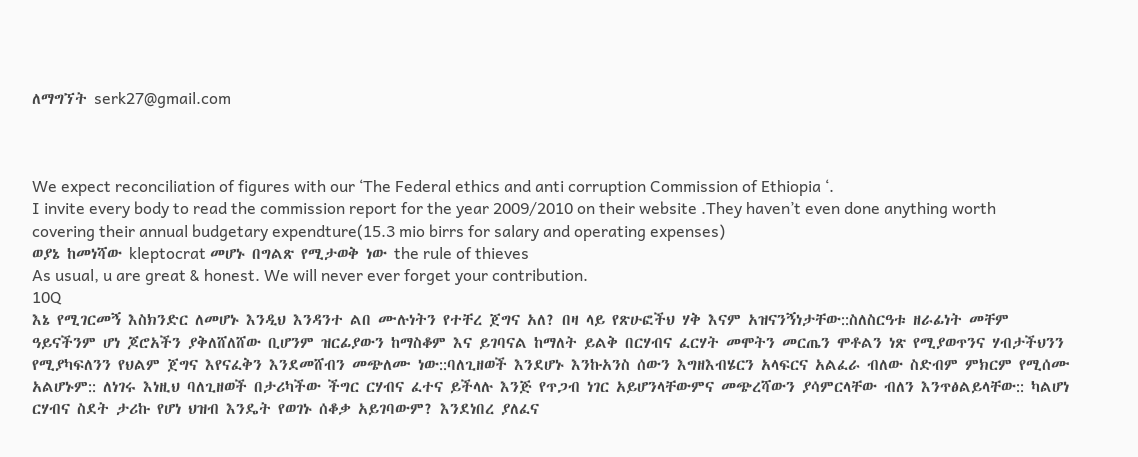ለማግኘት serk27@gmail.com



We expect reconciliation of figures with our ‘The Federal ethics and anti corruption Commission of Ethiopia ‘.
I invite every body to read the commission report for the year 2009/2010 on their website .They haven’t even done anything worth covering their annual budgetary expendture(15.3 mio birrs for salary and operating expenses)
ወያኔ ከመነሻው kleptocrat መሆኑ በግልጽ የሚታወቅ ነው the rule of thieves
As usual, u are great & honest. We will never ever forget your contribution.
10Q
እኔ የሚገርመኝ እስክንድር ለመሆኑ እንዲህ እንዳንተ ልበ ሙሉነትን የተቸረ ጀግና አለ? በዛ ላይ የጽሁፎችህ ሃቅ እናም አዝናንኝነታቸው::ስለስርዓቱ ዘራፊነት መቸም ዓይናችንም ሆነ ጆሮአችን ያቅለሸለሸው ቢሆንም ዝርፊያውን ከማስቆም እና ይገባናል ከማለት ይልቅ በርሃብና ፈርሃት መሞትን መርጤን ሞቶልን ነጽ የሚያወጥንና ሃብታችህንን የሚያካፍለንን የህልም ጀግና እየናፈቅን እንደመሸብን መጭለሙ ነው::ባለጊዘወች እንደሆኑ እንኩአንስ ሰውን እግዘእብሄርን አላፍርና አልፈራ ብለው ስድብም ምክርም የሚሰሙ አልሆኑም:: ለነገሩ እነዚህ ባለጊዘወች በታሪካችው ችግር ርሃብና ፈተና ይችላሉ እንጅ የጥጋብ ነገር አይሆንላቸውምና መጭረሻውን ያሳምርላቸው ብለን እንጥፅልይላቸው:: ካልሆነ ርሃብና ስደት ታሪኩ የሆነ ህዝብ እንዴት የወገኑ ሰቆቃ አይገባውም? እንደነበረ ያለፈና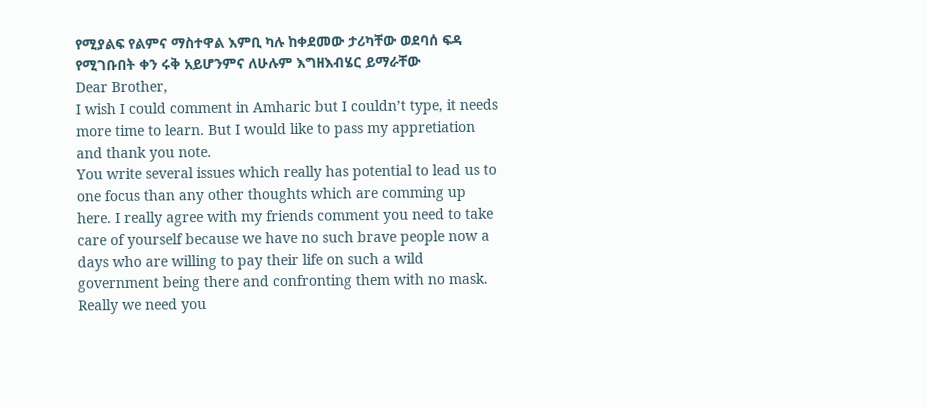የሚያልፍ የልምና ማስተዋል እምቢ ካሉ ከቀደመው ታሪካቸው ወደባሰ ፍዳ የሚገቡበት ቀን ሩቅ አይሆንምና ለሁሉም እግዘእብሄር ይማራቸው
Dear Brother,
I wish I could comment in Amharic but I couldn’t type, it needs more time to learn. But I would like to pass my appretiation and thank you note.
You write several issues which really has potential to lead us to one focus than any other thoughts which are comming up here. I really agree with my friends comment you need to take care of yourself because we have no such brave people now a days who are willing to pay their life on such a wild government being there and confronting them with no mask. Really we need you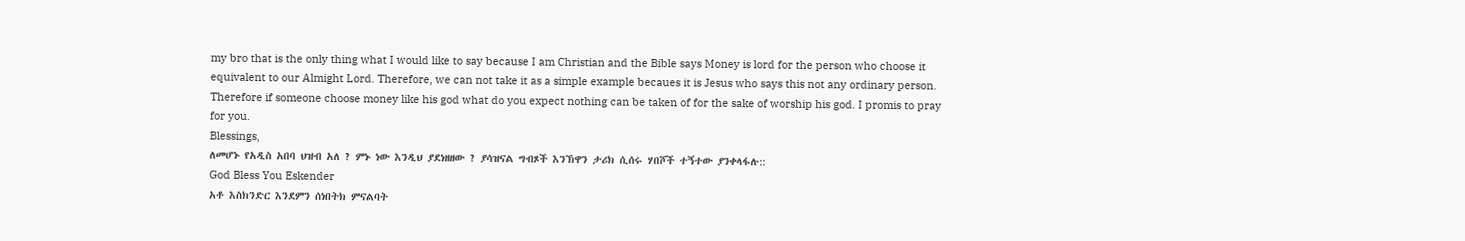my bro that is the only thing what I would like to say because I am Christian and the Bible says Money is lord for the person who choose it equivalent to our Almight Lord. Therefore, we can not take it as a simple example becaues it is Jesus who says this not any ordinary person. Therefore if someone choose money like his god what do you expect nothing can be taken of for the sake of worship his god. I promis to pray for you.
Blessings,
ለመሆኑ የአዲስ አበባ ህዝብ አለ ? ምኑ ነው እንዲህ ያደነዘዘው ? ያሳዝናል ግብጾች እንኽዋን ታሪክ ሲሰሩ ሃበሾች ተኝተው ያንቀላፋሉ::
God Bless You Eskender
አቶ እስክንድር እንደምን ሰነበትክ ምናልባት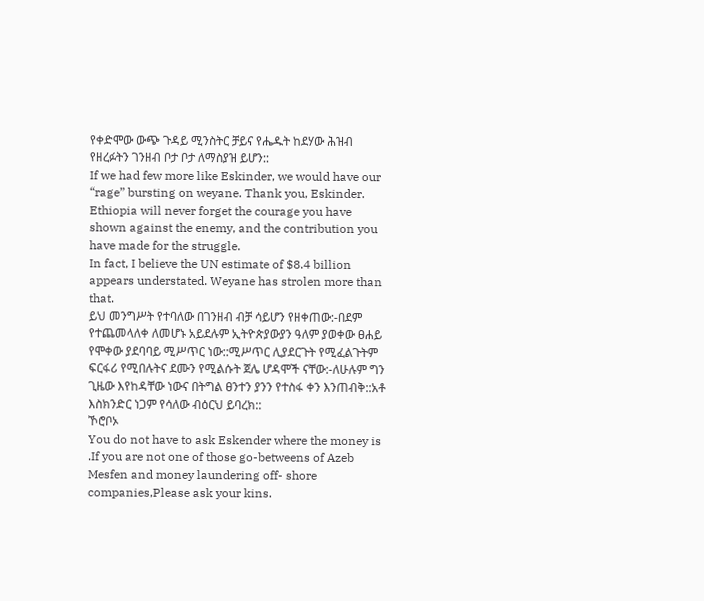የቀድሞው ውጭ ጉዳይ ሚንስትር ቻይና የሔዱት ከደሃው ሕዝብ የዘረፉትን ገንዘብ ቦታ ቦታ ለማስያዝ ይሆን::
If we had few more like Eskinder, we would have our “rage” bursting on weyane. Thank you, Eskinder. Ethiopia will never forget the courage you have shown against the enemy, and the contribution you have made for the struggle.
In fact, I believe the UN estimate of $8.4 billion appears understated. Weyane has strolen more than that.
ይህ መንግሥት የተባለው በገንዘብ ብቻ ሳይሆን የዘቀጠው:-በደም የተጨመላለቀ ለመሆኑ አይደሉም ኢትዮጵያውያን ዓለም ያወቀው ፀሐይ የሞቀው ያደባባይ ሚሥጥር ነው::ሚሥጥር ሊያደርጉት የሚፈልጉትም ፍርፋሪ የሚበሉትና ደሙን የሚልሱት ጀሌ ሆዳሞች ናቸው:-ለሁሉም ግን ጊዜው እየከዳቸው ነውና በትግል ፀንተን ያንን የተስፋ ቀን እንጠብቅ::አቶ እስክንድር ነጋም የሳለው ብዕርህ ይባረክ::
ኾሮቦኦ
You do not have to ask Eskender where the money is .If you are not one of those go-betweens of Azeb Mesfen and money laundering off- shore companies,Please ask your kins.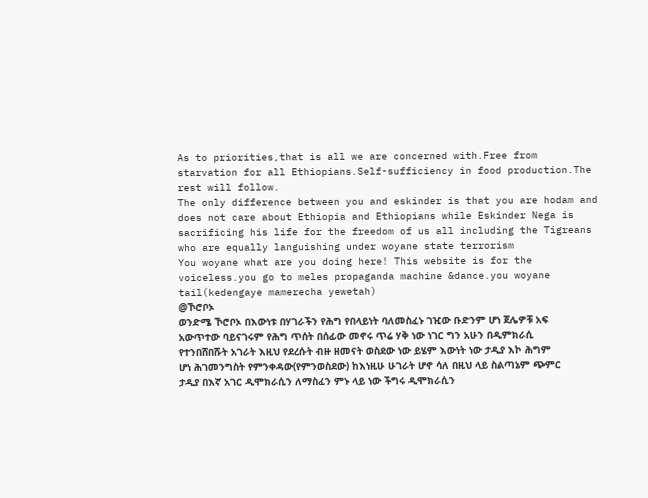As to priorities,that is all we are concerned with.Free from starvation for all Ethiopians.Self-sufficiency in food production.The rest will follow.
The only difference between you and eskinder is that you are hodam and does not care about Ethiopia and Ethiopians while Eskinder Nega is sacrificing his life for the freedom of us all including the Tigreans who are equally languishing under woyane state terrorism
You woyane what are you doing here! This website is for the voiceless.you go to meles propaganda machine &dance.you woyane tail(kedengaye mamerecha yewetah)
@ኾሮቦኦ
ወንድሜ ኾሮቦኦ በእውነቱ በሃገራችን የሕግ የበላይነት ባለመስፈኑ ገዢው ቡድንም ሆነ ጀሌዎቹ አፍ አውጥተው ባይናገሩም የሕግ ጥሰት በሰፊው መኖሩ ጥሬ ሃቅ ነው ነገር ግን አሁን በዲምክራሲ የተንበሸበሹት አገራት እዚህ የደረሱት ብዙ ዘመናት ወስደው ነው ይሄም እውነት ነው ታዲያ እኮ ሕግም ሆነ ሕገመንግስት የምንቀዳው(የምንወስደው) ከእነዚሁ ሁገራት ሆኖ ሳለ በዚህ ላይ ስልጣኔም ጭምር ታዲያ በእኛ አገር ዲሞክራሲን ለማስፈን ምኑ ላይ ነው ችግሩ ዲሞክራሲን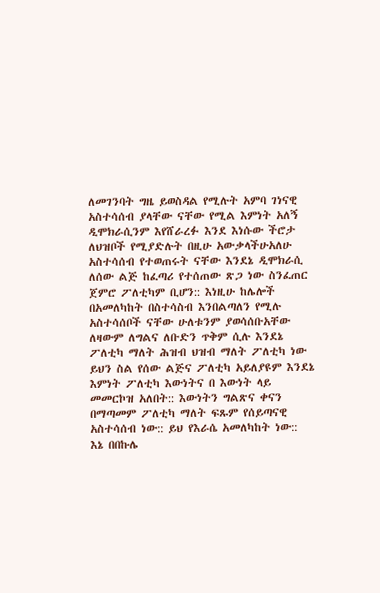ለመገንባት ግዜ ይወስዳል የሚሉት አምባ ገነናዊ አስተሳሰብ ያላቸው ናቸው የሚል እምነት አለኝ ዲሞክራሲንም እየሸራረፉ እንደ እነሱው ችሮታ ለህዝቦች የሚያድሉት በዚሁ አውቃላችሁአለሁ አስተሳሰብ የተወጠሩት ናቸው እንደኔ ዲሞክራሲ ለሰው ልጅ ከፈጣሪ የተሰጠው ጽጋ ነው ስንፈጠር ጀምሮ ፖለቲካም ቢሆን:: እነዚሁ ከሌሎች በአመለካከት በስተሳስብ እንበልጣለን የሚሉ አስተሳሰቦች ናቸው ሁለቱንም ያወሳሰቡአቸው ለዛውም ለግልና ለቡድን ጥቅም ሲሉ እንደኔ ፖለቲካ ማለት ሕዝብ ህዝብ ማለት ፖለቲካ ነው ይህን ስል የሰው ልጅና ፖለቲካ አይለያዩም እንደኔ እምነት ፖለቲካ እውነትና በ እውነት ላይ መመርኮዝ አለበት:: እውነትን ግልጽና ቀናን በማጣመም ፖለቲካ ማለት ፍጹም የሰይጣናዊ አስተሳሰብ ነው:: ይህ የእራሴ አመለካከት ነው::
እኔ በበኩሌ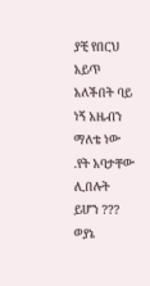ያቺ የበርህ አይጥ አለችበት ባይ ነኝ አዜብን ማለቴ ነው .የት አባታቸው ሊበሉት ይሆን ??? ወያኔ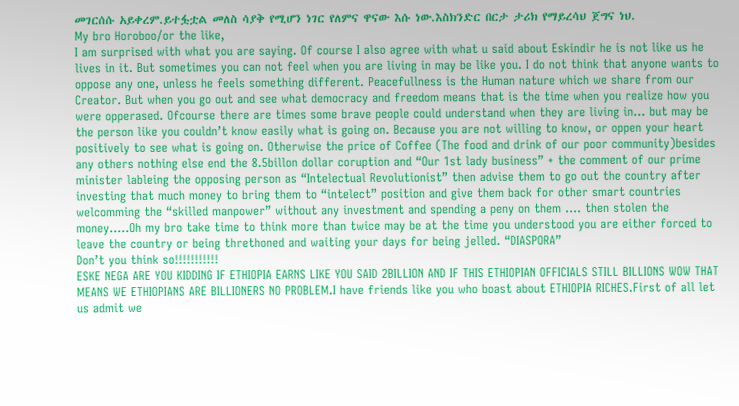መገርሰሱ አይቀረም.ይተፏቷል መለስ ሳያቅ የሚሆን ነገር የለምና ዋናው እሱ ነው.እስክንድር በርታ ታሪክ የማይረሳህ ጀግና ነህ.
My bro Horoboo/or the like,
I am surprised with what you are saying. Of course I also agree with what u said about Eskindir he is not like us he lives in it. But sometimes you can not feel when you are living in may be like you. I do not think that anyone wants to oppose any one, unless he feels something different. Peacefullness is the Human nature which we share from our Creator. But when you go out and see what democracy and freedom means that is the time when you realize how you were opperased. Ofcourse there are times some brave people could understand when they are living in… but may be the person like you couldn’t know easily what is going on. Because you are not willing to know, or oppen your heart positively to see what is going on. Otherwise the price of Coffee (The food and drink of our poor community)besides any others nothing else end the 8.5billon dollar coruption and “Our 1st lady business” + the comment of our prime minister lableing the opposing person as “Intelectual Revolutionist” then advise them to go out the country after investing that much money to bring them to “intelect” position and give them back for other smart countries welcomming the “skilled manpower” without any investment and spending a peny on them …. then stolen the money…..Oh my bro take time to think more than twice may be at the time you understood you are either forced to leave the country or being threthoned and waiting your days for being jelled. “DIASPORA”
Don’t you think so!!!!!!!!!!!
ESKE NEGA ARE YOU KIDDING IF ETHIOPIA EARNS LIKE YOU SAID 2BILLION AND IF THIS ETHIOPIAN OFFICIALS STILL BILLIONS WOW THAT MEANS WE ETHIOPIANS ARE BILLIONERS NO PROBLEM.I have friends like you who boast about ETHIOPIA RICHES.First of all let us admit we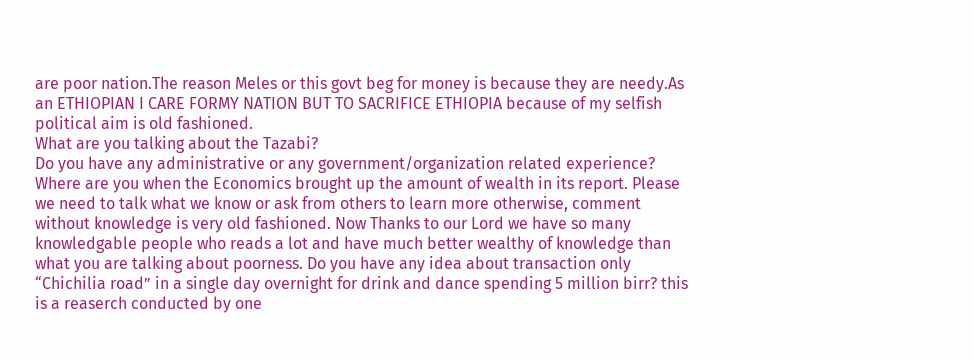are poor nation.The reason Meles or this govt beg for money is because they are needy.As an ETHIOPIAN I CARE FORMY NATION BUT TO SACRIFICE ETHIOPIA because of my selfish political aim is old fashioned.
What are you talking about the Tazabi?
Do you have any administrative or any government/organization related experience? Where are you when the Economics brought up the amount of wealth in its report. Please we need to talk what we know or ask from others to learn more otherwise, comment without knowledge is very old fashioned. Now Thanks to our Lord we have so many knowledgable people who reads a lot and have much better wealthy of knowledge than what you are talking about poorness. Do you have any idea about transaction only “Chichilia road” in a single day overnight for drink and dance spending 5 million birr? this is a reaserch conducted by one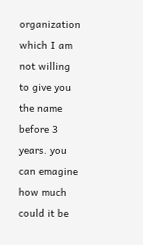organization which I am not willing to give you the name before 3 years. you can emagine how much could it be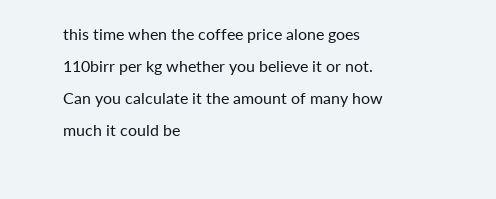this time when the coffee price alone goes 110birr per kg whether you believe it or not. Can you calculate it the amount of many how much it could be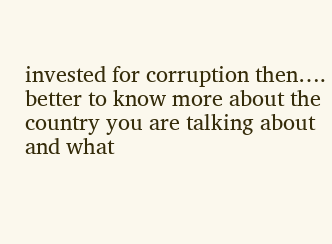invested for corruption then…. better to know more about the country you are talking about and what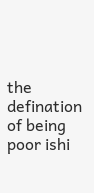the defination of being poor ishi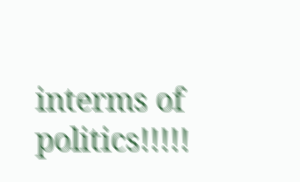interms of politics!!!!!